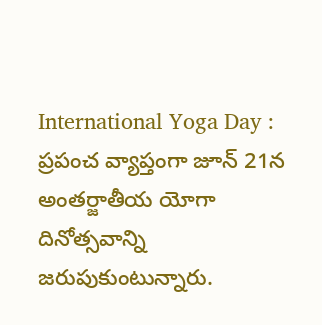International Yoga Day : ప్రపంచ వ్యాప్తంగా జూన్ 21న అంతర్జాతీయ యోగా దినోత్సవాన్ని జరుపుకుంటున్నారు.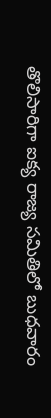తొలిసారిగా ఐక్య రాజ్య సమితిలో బుధవారం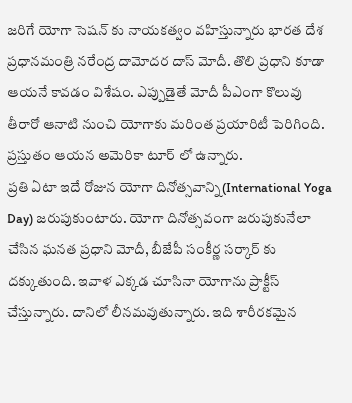జరిగే యోగా సెషన్ కు నాయకత్వం వహిస్తున్నారు భారత దేశ ప్రధానమంత్రి నరేంద్ర దామోదర దాస్ మోదీ. తొలి ప్రధాని కూడా ఆయనే కావడం విశేషం. ఎప్పుడైతే మోదీ పీఎంగా కొలువు తీరారో ఆనాటి నుంచి యోగాకు మరింత ప్రయారిటీ పెరిగింది. ప్రస్తుతం ఆయన అమెరికా టూర్ లో ఉన్నారు.
ప్రతి ఏటా ఇదే రోజున యోగా దినోత్సవాన్ని(International Yoga Day) జరుపుకుంటారు. యోగా దినోత్సవంగా జరుపుకునేలా చేసిన ఘనత ప్రధాని మోదీ, బీజేపీ సంకీర్ణ సర్కార్ కు దక్కుతుంది. ఇవాళ ఎక్కడ చూసినా యోగాను ప్రాక్టీస్ చేస్తున్నారు. దానిలో లీనమవుతున్నారు. ఇది శారీరకమైన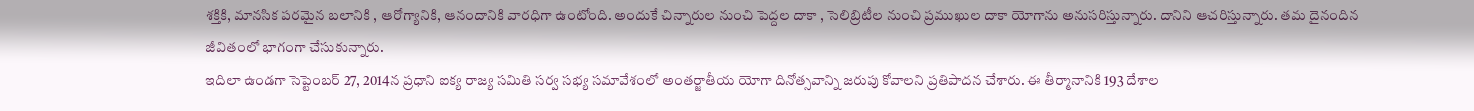శక్తికి, మానసిక పరమైన బలానికి , ఆరోగ్యానికి, ఆనందానికి వారధిగా ఉంటోంది. అందుకే చిన్నారుల నుంచి పెద్దల దాకా , సెలిబ్రిటీల నుంచి ప్రముఖుల దాకా యోగాను అనుసరిస్తున్నారు. దానిని ఆచరిస్తున్నారు. తమ దైనందిన జీవితంలో భాగంగా చేసుకున్నారు.
ఇదిలా ఉండగా సెప్టెంబర్ 27, 2014న ప్రధాని ఐక్య రాజ్య సమితి సర్వ సభ్య సమావేశంలో అంతర్జాతీయ యోగా దినోత్సవాన్ని జరుపు కోవాలని ప్రతిపాదన చేశారు. ఈ తీర్మానానికి 193 దేశాల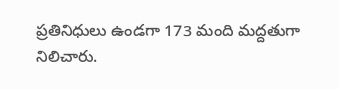ప్రతినిధులు ఉండగా 173 మంది మద్దతుగా నిలిచారు.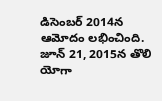డిసెంబర్ 2014న ఆమోదం లభించింది. జూన్ 21, 2015న తొలి యోగా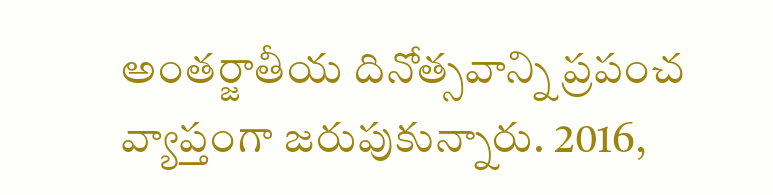అంతర్జాతీయ దినోత్సవాన్ని ప్రపంచ వ్యాప్తంగా జరుపుకున్నారు. 2016,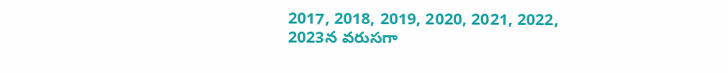2017, 2018, 2019, 2020, 2021, 2022, 2023న వరుసగా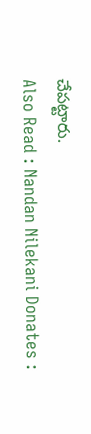చేపట్టారు.
Also Read : Nandan Nilekani Donates :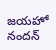జయహో నందన్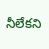నీలేకని